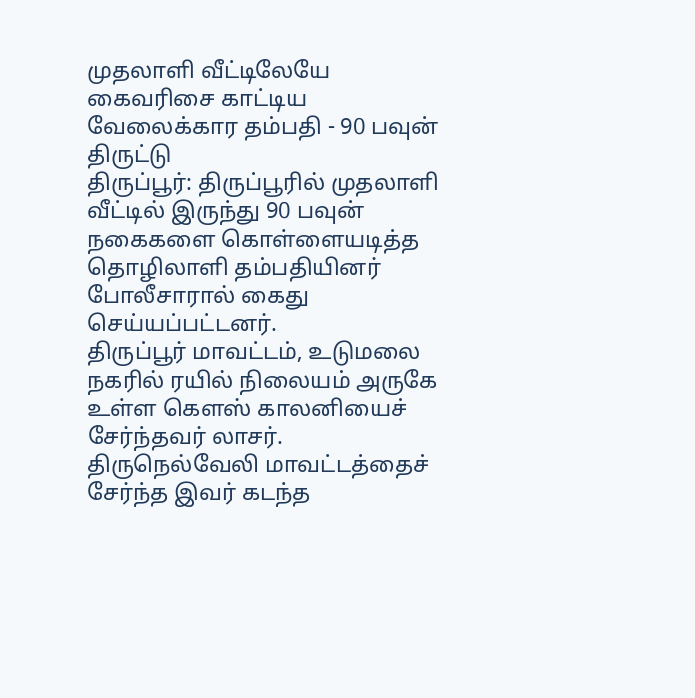முதலாளி வீட்டிலேயே கைவரிசை காட்டிய வேலைக்கார தம்பதி - 90 பவுன் திருட்டு
திருப்பூர்: திருப்பூரில் முதலாளி வீட்டில் இருந்து 90 பவுன் நகைகளை கொள்ளையடித்த தொழிலாளி தம்பதியினர் போலீசாரால் கைது செய்யப்பட்டனர்.
திருப்பூர் மாவட்டம், உடுமலை நகரில் ரயில் நிலையம் அருகே உள்ள கௌஸ் காலனியைச் சேர்ந்தவர் லாசர். திருநெல்வேலி மாவட்டத்தைச் சேர்ந்த இவர் கடந்த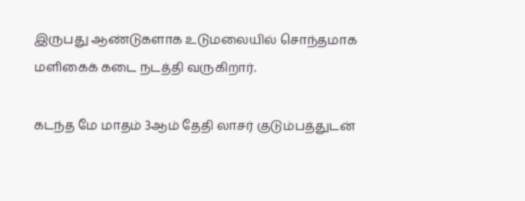இருபது ஆண்டுகளாக உடுமலையில் சொந்தமாக மளிகைக் கடை நடத்தி வருகிறார்.

கடந்த மே மாதம் 3ஆம் தேதி லாசர் குடும்பத்துடன்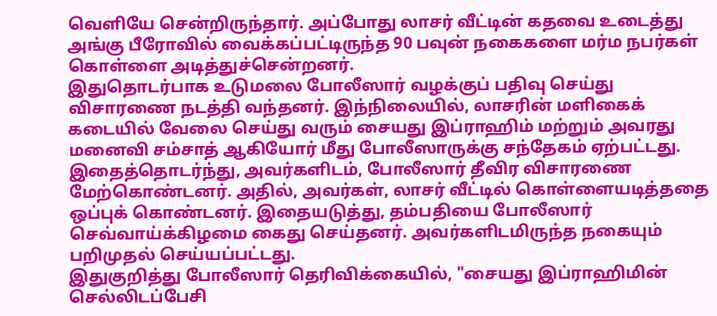வெளியே சென்றிருந்தார். அப்போது லாசர் வீட்டின் கதவை உடைத்து அங்கு பீரோவில் வைக்கப்பட்டிருந்த 90 பவுன் நகைகளை மர்ம நபர்கள் கொள்ளை அடித்துச்சென்றனர்.
இதுதொடர்பாக உடுமலை போலீஸார் வழக்குப் பதிவு செய்து விசாரணை நடத்தி வந்தனர். இந்நிலையில், லாசரின் மளிகைக் கடையில் வேலை செய்து வரும் சையது இப்ராஹிம் மற்றும் அவரது மனைவி சம்சாத் ஆகியோர் மீது போலீஸாருக்கு சந்தேகம் ஏற்பட்டது.
இதைத்தொடர்ந்து, அவர்களிடம், போலீஸார் தீவிர விசாரணை மேற்கொண்டனர். அதில், அவர்கள், லாசர் வீட்டில் கொள்ளையடித்ததை ஒப்புக் கொண்டனர். இதையடுத்து, தம்பதியை போலீஸார் செவ்வாய்க்கிழமை கைது செய்தனர். அவர்களிடமிருந்த நகையும் பறிமுதல் செய்யப்பட்டது.
இதுகுறித்து போலீஸார் தெரிவிக்கையில், "சையது இப்ராஹிமின் செல்லிடப்பேசி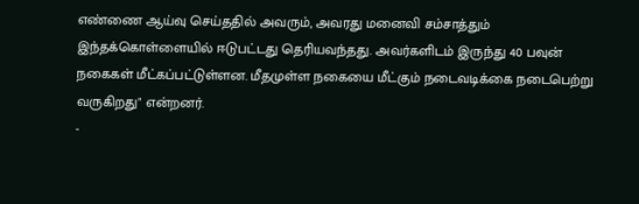எண்ணை ஆய்வு செய்ததில் அவரும், அவரது மனைவி சம்சாத்தும் இந்தக்கொள்ளையில் ஈடுபட்டது தெரியவந்தது. அவர்களிடம் இருந்து 40 பவுன் நகைகள் மீட்கப்பட்டுள்ளன. மீதமுள்ள நகையை மீட்கும் நடைவடிக்கை நடைபெற்று வருகிறது" என்றனர்.
-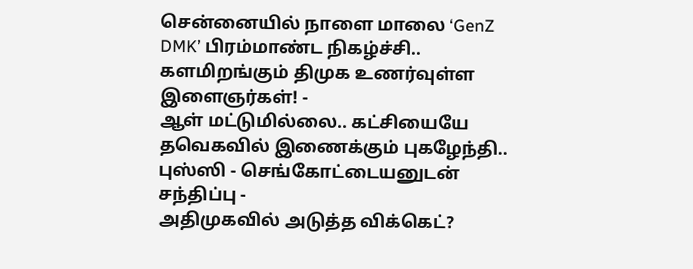சென்னையில் நாளை மாலை ‘GenZ DMK’ பிரம்மாண்ட நிகழ்ச்சி.. களமிறங்கும் திமுக உணர்வுள்ள இளைஞர்கள்! -
ஆள் மட்டுமில்லை.. கட்சியையே தவெகவில் இணைக்கும் புகழேந்தி.. புஸ்ஸி - செங்கோட்டையனுடன் சந்திப்பு -
அதிமுகவில் அடுத்த விக்கெட்?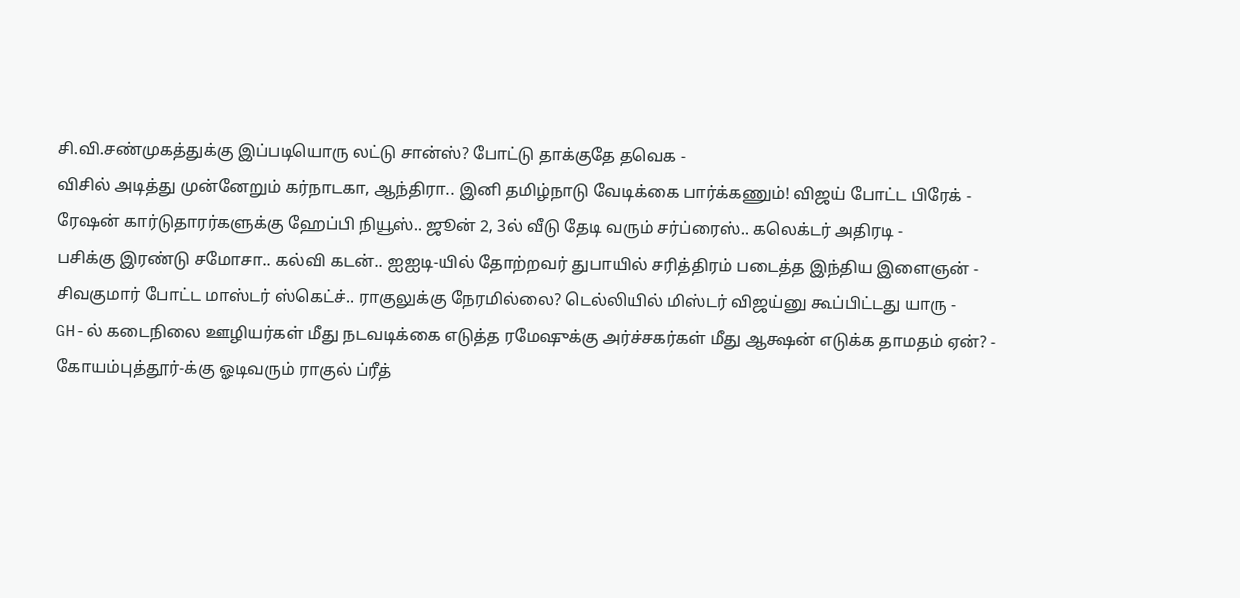சி.வி.சண்முகத்துக்கு இப்படியொரு லட்டு சான்ஸ்? போட்டு தாக்குதே தவெக -
விசில் அடித்து முன்னேறும் கர்நாடகா, ஆந்திரா.. இனி தமிழ்நாடு வேடிக்கை பார்க்கணும்! விஜய் போட்ட பிரேக் -
ரேஷன் கார்டுதாரர்களுக்கு ஹேப்பி நியூஸ்.. ஜூன் 2, 3ல் வீடு தேடி வரும் சர்ப்ரைஸ்.. கலெக்டர் அதிரடி -
பசிக்கு இரண்டு சமோசா.. கல்வி கடன்.. ஐஐடி-யில் தோற்றவர் துபாயில் சரித்திரம் படைத்த இந்திய இளைஞன் -
சிவகுமார் போட்ட மாஸ்டர் ஸ்கெட்ச்.. ராகுலுக்கு நேரமில்லை? டெல்லியில் மிஸ்டர் விஜய்னு கூப்பிட்டது யாரு -
GH-ல் கடைநிலை ஊழியர்கள் மீது நடவடிக்கை எடுத்த ரமேஷுக்கு அர்ச்சகர்கள் மீது ஆக்ஷன் எடுக்க தாமதம் ஏன்? -
கோயம்புத்தூர்-க்கு ஓடிவரும் ராகுல் ப்ரீத்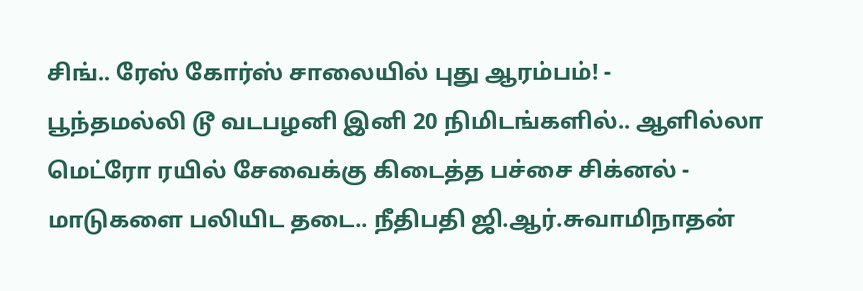சிங்.. ரேஸ் கோர்ஸ் சாலையில் புது ஆரம்பம்! -
பூந்தமல்லி டூ வடபழனி இனி 20 நிமிடங்களில்.. ஆளில்லா மெட்ரோ ரயில் சேவைக்கு கிடைத்த பச்சை சிக்னல் -
மாடுகளை பலியிட தடை.. நீதிபதி ஜி.ஆர்.சுவாமிநாதன்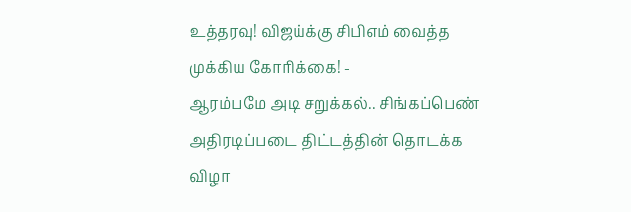உத்தரவு! விஜய்க்கு சிபிஎம் வைத்த முக்கிய கோரிக்கை! -
ஆரம்பமே அடி சறுக்கல்.. சிங்கப்பெண் அதிரடிப்படை திட்டத்தின் தொடக்க விழா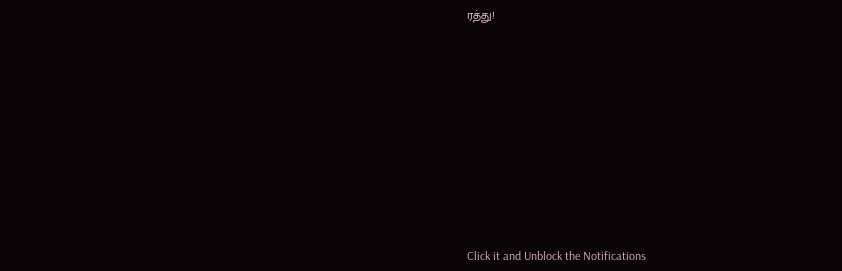ரத்து!












Click it and Unblock the Notifications